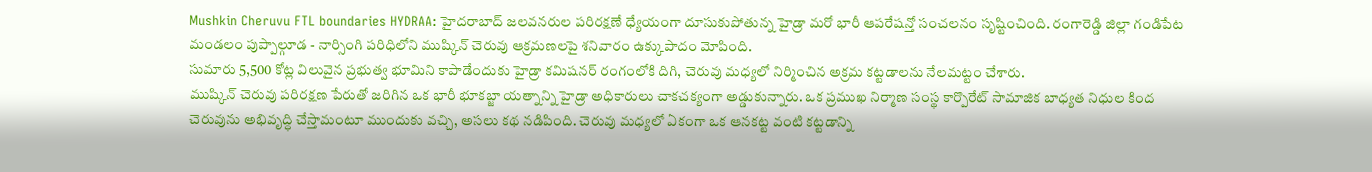Mushkin Cheruvu FTL boundaries HYDRAA: హైదరాబాద్ జలవనరుల పరిరక్షణే ధ్యేయంగా దూసుకుపోతున్న హైడ్రా మరో భారీ ఆపరేషన్తో సంచలనం సృష్టించింది. రంగారెడ్డి జిల్లా గండిపేట మండలం పుప్పాల్గూడ - నార్సింగి పరిధిలోని ముష్కిన్ చెరువు ఆక్రమణలపై శనివారం ఉక్కుపాదం మోపింది.
సుమారు 5,500 కోట్ల విలువైన ప్రభుత్వ భూమిని కాపాడేందుకు హైడ్రా కమిషనర్ రంగంలోకి దిగి, చెరువు మధ్యలో నిర్మించిన అక్రమ కట్టడాలను నేలమట్టం చేశారు.
ముష్కిన్ చెరువు పరిరక్షణ పేరుతో జరిగిన ఒక భారీ భూకబ్జా యత్నాన్ని హైడ్రా అధికారులు చాకచక్యంగా అడ్డుకున్నారు. ఒక ప్రముఖ నిర్మాణ సంస్థ కార్పొరేట్ సామాజిక బాధ్యత నిధుల కింద చెరువును అభివృద్ధి చేస్తామంటూ ముందుకు వచ్చి, అసలు కథ నడిపింది. చెరువు మధ్యలో ఏకంగా ఒక ఆనకట్ట వంటి కట్టడాన్ని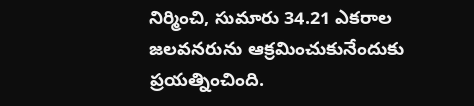నిర్మించి, సుమారు 34.21 ఎకరాల జలవనరును ఆక్రమించుకునేందుకు ప్రయత్నించింది.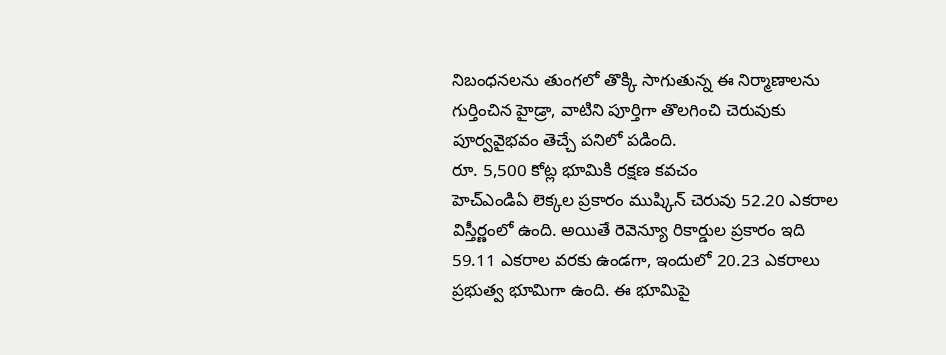నిబంధనలను తుంగలో తొక్కి సాగుతున్న ఈ నిర్మాణాలను గుర్తించిన హైడ్రా, వాటిని పూర్తిగా తొలగించి చెరువుకు పూర్వవైభవం తెచ్చే పనిలో పడింది.
రూ. 5,500 కోట్ల భూమికి రక్షణ కవచం
హెచ్ఎండిఏ లెక్కల ప్రకారం ముష్కిన్ చెరువు 52.20 ఎకరాల విస్తీర్ణంలో ఉంది. అయితే రెవెన్యూ రికార్డుల ప్రకారం ఇది 59.11 ఎకరాల వరకు ఉండగా, ఇందులో 20.23 ఎకరాలు ప్రభుత్వ భూమిగా ఉంది. ఈ భూమిపై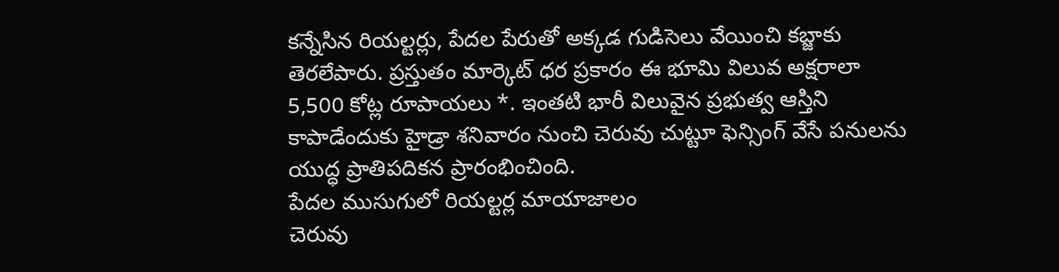కన్నేసిన రియల్టర్లు, పేదల పేరుతో అక్కడ గుడిసెలు వేయించి కబ్జాకు తెరలేపారు. ప్రస్తుతం మార్కెట్ ధర ప్రకారం ఈ భూమి విలువ అక్షరాలా 5,500 కోట్ల రూపాయలు *. ఇంతటి భారీ విలువైన ప్రభుత్వ ఆస్తిని కాపాడేందుకు హైడ్రా శనివారం నుంచి చెరువు చుట్టూ ఫెన్సింగ్ వేసే పనులను యుద్ధ ప్రాతిపదికన ప్రారంభించింది.
పేదల ముసుగులో రియల్టర్ల మాయాజాలం
చెరువు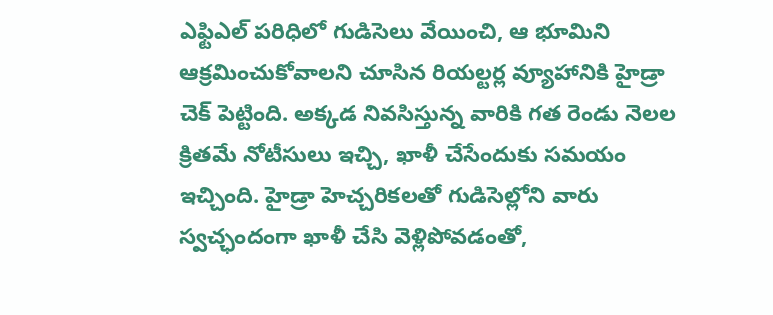ఎఫ్టిఎల్ పరిధిలో గుడిసెలు వేయించి, ఆ భూమిని ఆక్రమించుకోవాలని చూసిన రియల్టర్ల వ్యూహానికి హైడ్రా చెక్ పెట్టింది. అక్కడ నివసిస్తున్న వారికి గత రెండు నెలల క్రితమే నోటీసులు ఇచ్చి, ఖాళీ చేసేందుకు సమయం ఇచ్చింది. హైడ్రా హెచ్చరికలతో గుడిసెల్లోని వారు స్వచ్ఛందంగా ఖాళీ చేసి వెళ్లిపోవడంతో,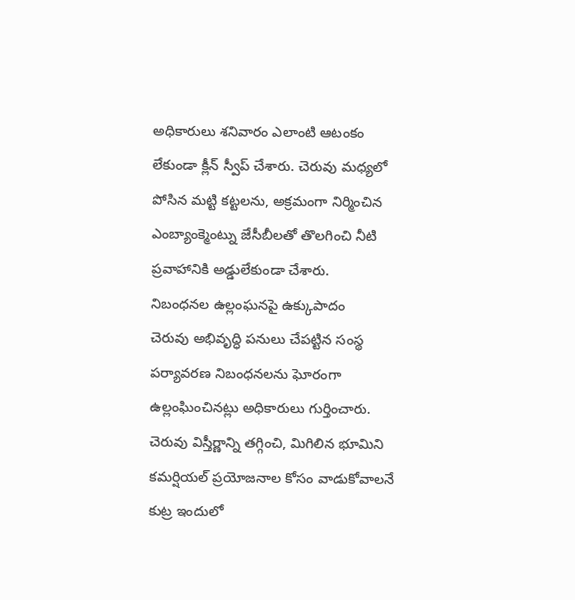అధికారులు శనివారం ఎలాంటి ఆటంకం లేకుండా క్లీన్ స్వీప్ చేశారు. చెరువు మధ్యలో పోసిన మట్టి కట్టలను, అక్రమంగా నిర్మించిన ఎంబ్యాంక్మెంట్ను జేసీబీలతో తొలగించి నీటి ప్రవాహానికి అడ్డులేకుండా చేశారు.
నిబంధనల ఉల్లంఘనపై ఉక్కుపాదం
చెరువు అభివృద్ధి పనులు చేపట్టిన సంస్థ పర్యావరణ నిబంధనలను ఘోరంగా ఉల్లంఘించినట్లు అధికారులు గుర్తించారు. చెరువు విస్తీర్ణాన్ని తగ్గించి, మిగిలిన భూమిని కమర్షియల్ ప్రయోజనాల కోసం వాడుకోవాలనే కుట్ర ఇందులో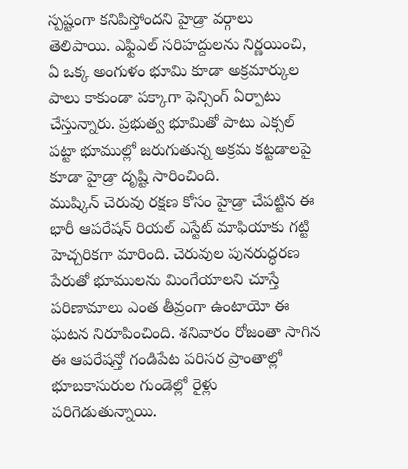స్పష్టంగా కనిపిస్తోందని హైడ్రా వర్గాలు తెలిపాయి. ఎఫ్టిఎల్ సరిహద్దులను నిర్ణయించి, ఏ ఒక్క అంగుళం భూమి కూడా అక్రమార్కుల పాలు కాకుండా పక్కాగా ఫెన్సింగ్ ఏర్పాటు చేస్తున్నారు. ప్రభుత్వ భూమితో పాటు ఎక్సల్ పట్టా భూముల్లో జరుగుతున్న అక్రమ కట్టడాలపై కూడా హైడ్రా దృష్టి సారించింది.
ముష్కిన్ చెరువు రక్షణ కోసం హైడ్రా చేపట్టిన ఈ భారీ ఆపరేషన్ రియల్ ఎస్టేట్ మాఫియాకు గట్టి హెచ్చరికగా మారింది. చెరువుల పునరుద్ధరణ పేరుతో భూములను మింగేయాలని చూస్తే పరిణామాలు ఎంత తీవ్రంగా ఉంటాయో ఈ ఘటన నిరూపించింది. శనివారం రోజంతా సాగిన ఈ ఆపరేషన్తో గండిపేట పరిసర ప్రాంతాల్లో భూబకాసురుల గుండెల్లో రైళ్లు పరిగెడుతున్నాయి.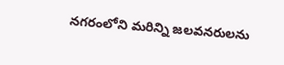నగరంలోని మరిన్ని జలవనరులను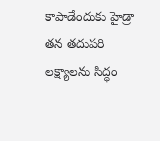కాపాడేందుకు హైడ్రా తన తదుపరి లక్ష్యాలను సిద్ధం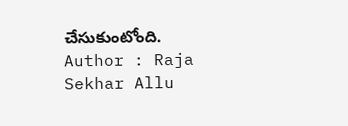చేసుకుంటోంది.
Author : Raja Sekhar Allu